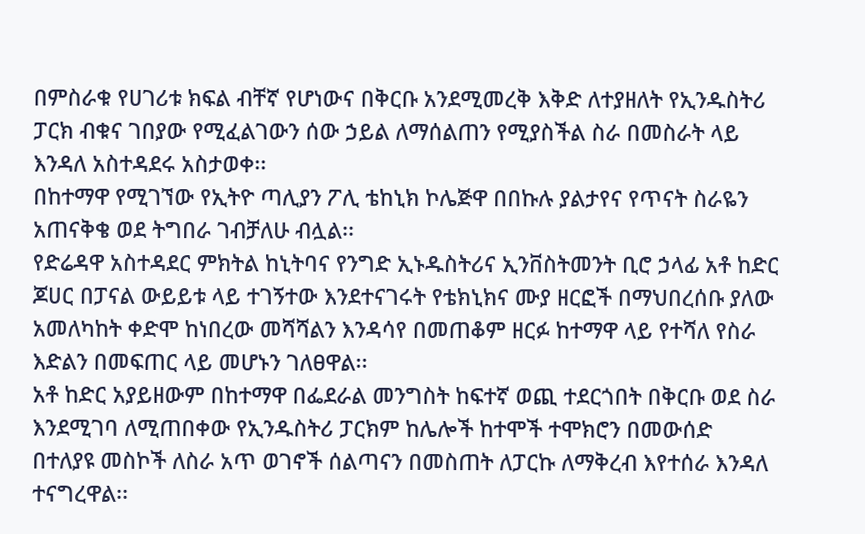በምስራቁ የሀገሪቱ ክፍል ብቸኛ የሆነውና በቅርቡ አንደሚመረቅ እቅድ ለተያዘለት የኢንዱስትሪ ፓርክ ብቁና ገበያው የሚፈልገውን ሰው ኃይል ለማሰልጠን የሚያስችል ስራ በመስራት ላይ እንዳለ አስተዳደሩ አስታወቀ፡፡
በከተማዋ የሚገኘው የኢትዮ ጣሊያን ፖሊ ቴከኒክ ኮሌጅዋ በበኩሉ ያልታየና የጥናት ስራዬን አጠናቅቄ ወደ ትግበራ ገብቻለሁ ብሏል፡፡
የድሬዳዋ አስተዳደር ምክትል ከኒትባና የንግድ ኢኑዱስትሪና ኢንቨስትመንት ቢሮ ኃላፊ አቶ ከድር ጆሀር በፓናል ውይይቱ ላይ ተገኝተው እንደተናገሩት የቴክኒክና ሙያ ዘርፎች በማህበረሰቡ ያለው አመለካከት ቀድሞ ከነበረው መሻሻልን እንዳሳየ በመጠቆም ዘርፉ ከተማዋ ላይ የተሻለ የስራ እድልን በመፍጠር ላይ መሆኑን ገለፀዋል፡፡
አቶ ከድር አያይዘውም በከተማዋ በፌደራል መንግስት ከፍተኛ ወጪ ተደርጎበት በቅርቡ ወደ ስራ እንደሚገባ ለሚጠበቀው የኢንዱስትሪ ፓርክም ከሌሎች ከተሞች ተሞክሮን በመውሰድ በተለያዩ መስኮች ለስራ አጥ ወገኖች ሰልጣናን በመስጠት ለፓርኩ ለማቅረብ እየተሰራ እንዳለ ተናግረዋል፡፡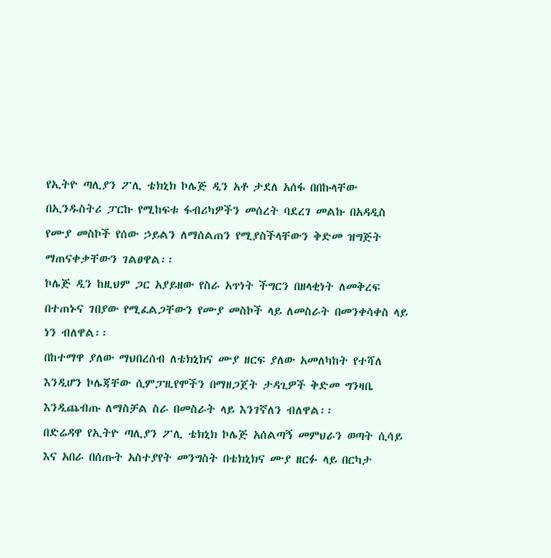የኢትዮ ጣሊያን ፖሊ ቴክኒክ ኮሌጅ ዲን አቶ ታደለ አሰፋ በበኩላቸው በኢንዱስትሪ ፓርኩ የሚከፍቱ ፋብሪካዎችን መሰረት ባደረገ መልኩ በአዳዲስ የሙያ መስኮች የሰው ኃይልን ለማሰልጠን የሚያስችላቸውን ቅድመ ዝግጅት ማጠናቀቃቸውን ገልፀዋል፡፡
ኮሌጅ ዲን ከዚህም ጋር አያይዘው የስራ አጥነት ችግርን በዘላቂነት ለመቅረፍ በተጠኑና ገበያው የሚፈልጋቸውን የሙያ መስኮች ላይ ለመስራት በመንቀሳቀስ ላይ ነን ብለዋል፡፡
በከተማዋ ያለው ማህበረሰብ ለቴክኒክና ሙያ ዘርፍ ያለው አመለካከት የተሻለ እንዲሆን ኮሌጃቸው ሲምፓዚየሞችን በማዘጋጀት ታዳጊዎች ቅድመ ግንዛቤ እንዲጨብጡ ለማስቻል ስራ በመስራት ላይ እንገኛለን ብለዋል፡፡
በድሬዳዋ የኢትዮ ጣሊያን ፖሊ ቴክኒክ ኮሌጅ አሰልጣኝ መምህራን ወጣት ሲሳይ እና አበራ በሰጡት አስተያየት መንግስት በቴክኒክና ሙያ ዘርፉ ላይ በርካታ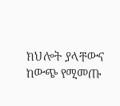ክህሎት ያላቸውና ከውጭ የሚመጡ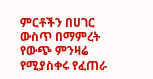ምርቶችን በሀገር ውስጥ በማምረት የውጭ ምንዛሬ የሚያስቀሩ የፈጠራ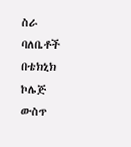ስራ ባለቤቶች በቴክኒክ ኮሌጅ ውስጥ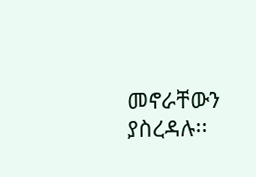መኖራቸውን ያስረዳሉ፡፡